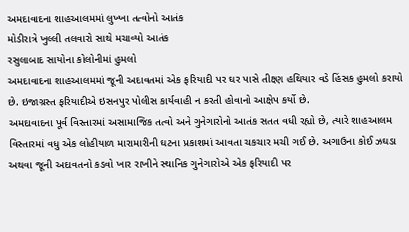અમદાવાદના શાહઆલમમાં લુખ્ખા તત્વોનો આતંક
મોડીરાત્રે ખુલ્લી તલવારો સાથે મચાવ્યો આતંક
રસુલાબાદ સાયોના કોલોનીમાં હુમલો
અમદાવાદના શાહઆલમમાં જૂની અદાવતમાં એક ફરિયાદી પર ઘર પાસે તીક્ષ્ણ હથિયાર વડે હિંસક હુમલો કરાયો છે. ઇજાગ્રસ્ત ફરિયાદીએ ઇસનપુર પોલીસ કાર્યવાહી ન કરતી હોવાનો આક્ષેપ કર્યો છે.
અમદાવાદના પૂર્વ વિસ્તારમાં અસામાજિક તત્વો અને ગુનેગારોનો આતંક સતત વધી રહ્યો છે, ત્યારે શાહઆલમ વિસ્તારમાં વધુ એક લોહીયાળ મારામારીની ઘટના પ્રકાશમાં આવતા ચકચાર મચી ગઈ છે. અગાઉના કોઈ ઝઘડા અથવા જૂની અદાવતનો કડવો ખાર રાખીને સ્થાનિક ગુનેગારોએ એક ફરિયાદી પર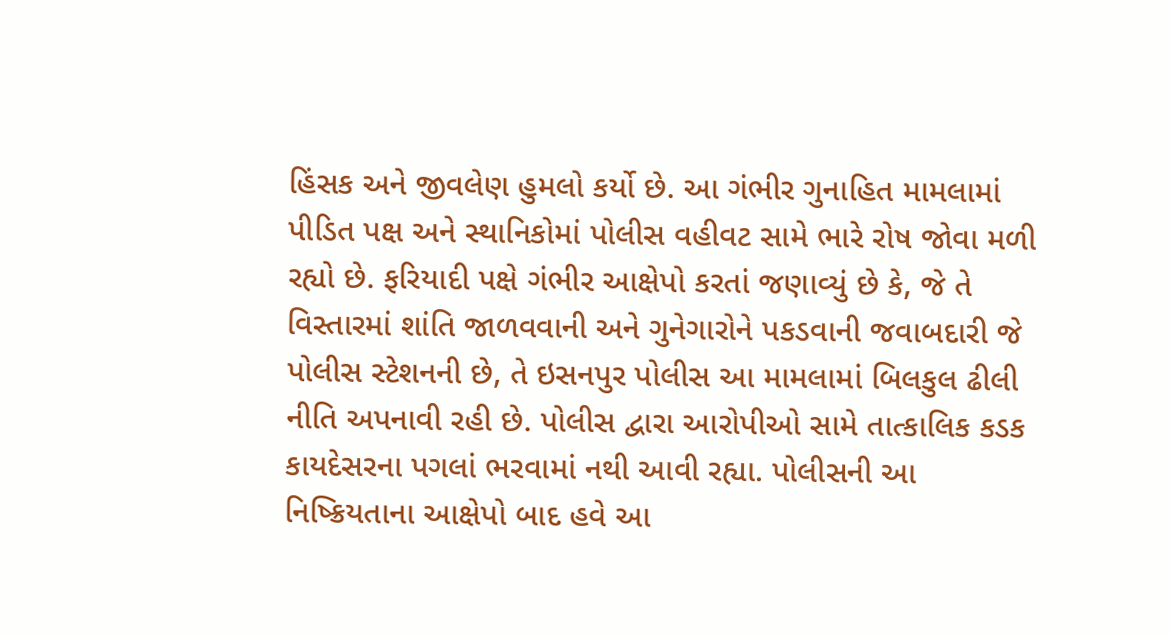હિંસક અને જીવલેણ હુમલો કર્યો છે. આ ગંભીર ગુનાહિત મામલામાં પીડિત પક્ષ અને સ્થાનિકોમાં પોલીસ વહીવટ સામે ભારે રોષ જોવા મળી રહ્યો છે. ફરિયાદી પક્ષે ગંભીર આક્ષેપો કરતાં જણાવ્યું છે કે, જે તે વિસ્તારમાં શાંતિ જાળવવાની અને ગુનેગારોને પકડવાની જવાબદારી જે પોલીસ સ્ટેશનની છે, તે ઇસનપુર પોલીસ આ મામલામાં બિલકુલ ઢીલી નીતિ અપનાવી રહી છે. પોલીસ દ્વારા આરોપીઓ સામે તાત્કાલિક કડક કાયદેસરના પગલાં ભરવામાં નથી આવી રહ્યા. પોલીસની આ નિષ્ક્રિયતાના આક્ષેપો બાદ હવે આ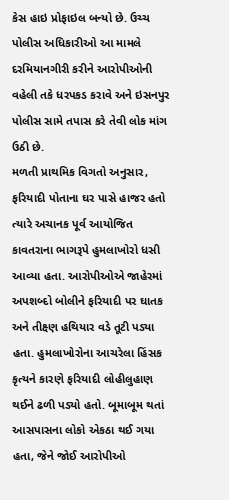કેસ હાઇ પ્રોફાઇલ બન્યો છે. ઉચ્ચ પોલીસ અધિકારીઓ આ મામલે દરમિયાનગીરી કરીને આરોપીઓની વહેલી તકે ધરપકડ કરાવે અને ઇસનપુર પોલીસ સામે તપાસ કરે તેવી લોક માંગ ઉઠી છે.
મળતી પ્રાથમિક વિગતો અનુસાર, ફરિયાદી પોતાના ઘર પાસે હાજર હતો ત્યારે અચાનક પૂર્વ આયોજિત કાવતરાના ભાગરૂપે હુમલાખોરો ધસી આવ્યા હતા. આરોપીઓએ જાહેરમાં અપશબ્દો બોલીને ફરિયાદી પર ઘાતક અને તીક્ષ્ણ હથિયાર વડે તૂટી પડ્યા હતા. હુમલાખોરોના આચરેલા હિંસક કૃત્યને કારણે ફરિયાદી લોહીલુહાણ થઈને ઢળી પડ્યો હતો. બૂમાબૂમ થતાં આસપાસના લોકો એકઠા થઈ ગયા હતા, જેને જોઈ આરોપીઓ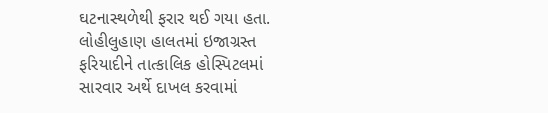ઘટનાસ્થળેથી ફરાર થઈ ગયા હતા. લોહીલુહાણ હાલતમાં ઇજાગ્રસ્ત ફરિયાદીને તાત્કાલિક હોસ્પિટલમાં સારવાર અર્થે દાખલ કરવામાં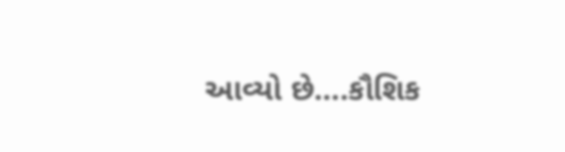આવ્યો છે….કૌશિક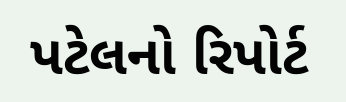પટેલનો રિપોર્ટ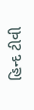હિન્દ ટીવી